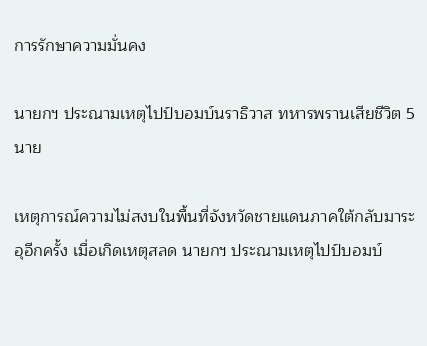การรักษาความมั่นคง

นายกฯ ประณามเหตุไปป์บอมบ์นราธิวาส ทหารพรานเสียชีวิต 5 นาย

เหตุการณ์ความไม่สงบในพื้นที่จังหวัดชายแดนภาคใต้กลับมาระอุอีกครั้ง เมื่อเกิดเหตุสลด นายกฯ ประณามเหตุไปป์บอมบ์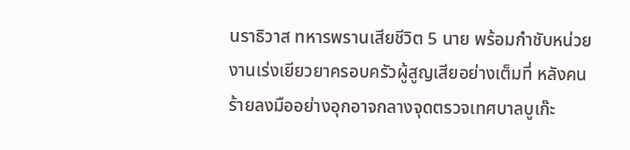นราธิวาส ทหารพรานเสียชีวิต 5 นาย พร้อมกำชับหน่วยงานเร่งเยียวยาครอบครัวผู้สูญเสียอย่างเต็มที่ หลังคนร้ายลงมืออย่างอุกอาจกลางจุดตรวจเทศบาลบูเก๊ะ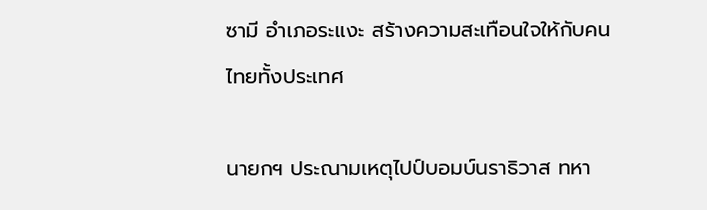ซามี อำเภอระแงะ สร้างความสะเทือนใจให้กับคนไทยทั้งประเทศ

นายกฯ ประณามเหตุไปป์บอมบ์นราธิวาส ทหา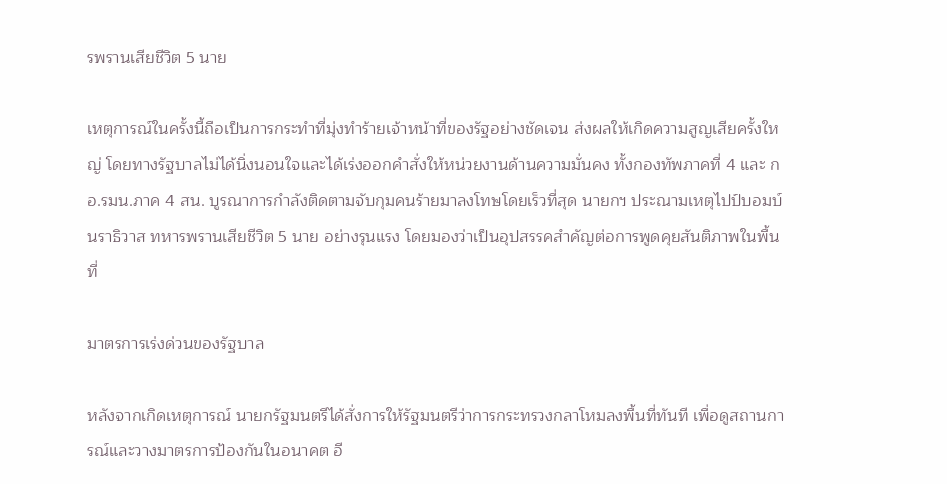รพรานเสียชีวิต 5 นาย

เหตุการณ์ในครั้งนี้ถือเป็นการกระทำที่มุ่งทำร้ายเจ้าหน้าที่ของรัฐอย่างชัดเจน ส่งผลให้เกิดความสูญเสียครั้งใหญ่ โดยทางรัฐบาลไม่ได้นิ่งนอนใจและได้เร่งออกคำสั่งให้หน่วยงานด้านความมั่นคง ทั้งกองทัพภาคที่ 4 และ กอ.รมน.ภาค 4 สน. บูรณาการกำลังติดตามจับกุมคนร้ายมาลงโทษโดยเร็วที่สุด นายกฯ ประณามเหตุไปป์บอมบ์นราธิวาส ทหารพรานเสียชีวิต 5 นาย อย่างรุนแรง โดยมองว่าเป็นอุปสรรคสำคัญต่อการพูดคุยสันติภาพในพื้นที่

มาตรการเร่งด่วนของรัฐบาล

หลังจากเกิดเหตุการณ์ นายกรัฐมนตรีได้สั่งการให้รัฐมนตรีว่าการกระทรวงกลาโหมลงพื้นที่ทันที เพื่อดูสถานการณ์และวางมาตรการป้องกันในอนาคต อี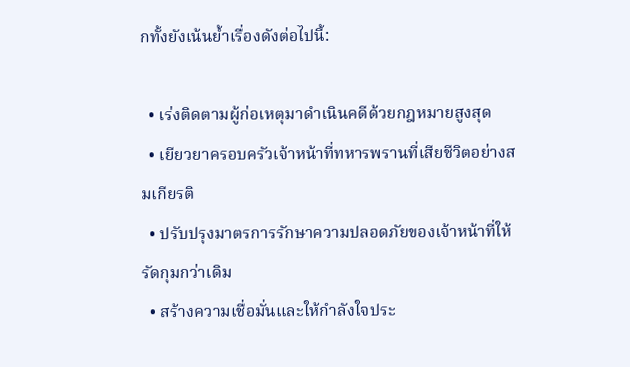กทั้งยังเน้นย้ำเรื่องดังต่อไปนี้:

  • เร่งติดตามผู้ก่อเหตุมาดำเนินคดีด้วยกฎหมายสูงสุด
  • เยียวยาครอบครัวเจ้าหน้าที่ทหารพรานที่เสียชีวิตอย่างสมเกียรติ
  • ปรับปรุงมาตรการรักษาความปลอดภัยของเจ้าหน้าที่ให้รัดกุมกว่าเดิม
  • สร้างความเชื่อมั่นและให้กำลังใจประ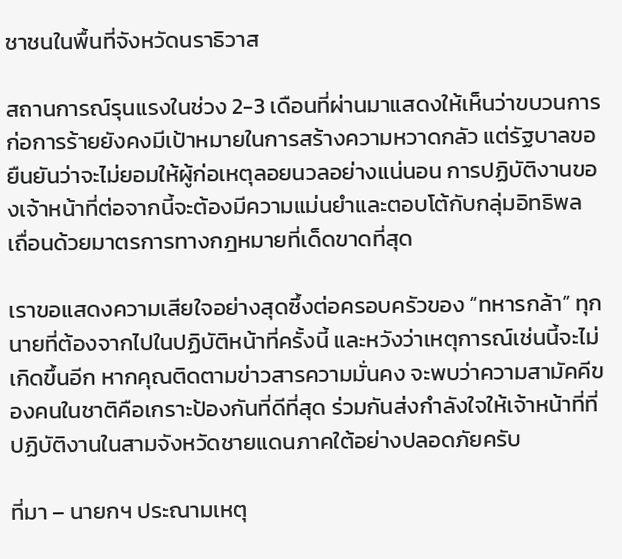ชาชนในพื้นที่จังหวัดนราธิวาส

สถานการณ์รุนแรงในช่วง 2-3 เดือนที่ผ่านมาแสดงให้เห็นว่าขบวนการก่อการร้ายยังคงมีเป้าหมายในการสร้างความหวาดกลัว แต่รัฐบาลขอยืนยันว่าจะไม่ยอมให้ผู้ก่อเหตุลอยนวลอย่างแน่นอน การปฏิบัติงานของเจ้าหน้าที่ต่อจากนี้จะต้องมีความแม่นยำและตอบโต้กับกลุ่มอิทธิพลเถื่อนด้วยมาตรการทางกฎหมายที่เด็ดขาดที่สุด

เราขอแสดงความเสียใจอย่างสุดซึ้งต่อครอบครัวของ “ทหารกล้า” ทุกนายที่ต้องจากไปในปฏิบัติหน้าที่ครั้งนี้ และหวังว่าเหตุการณ์เช่นนี้จะไม่เกิดขึ้นอีก หากคุณติดตามข่าวสารความมั่นคง จะพบว่าความสามัคคีของคนในชาติคือเกราะป้องกันที่ดีที่สุด ร่วมกันส่งกำลังใจให้เจ้าหน้าที่ที่ปฏิบัติงานในสามจังหวัดชายแดนภาคใต้อย่างปลอดภัยครับ

ที่มา – นายกฯ ประณามเหตุ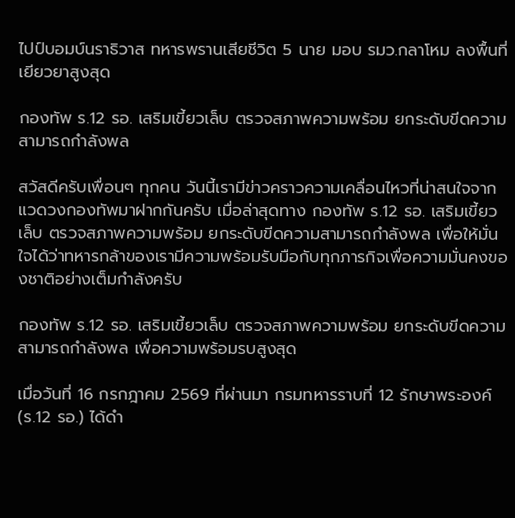ไปป์บอมบ์นราธิวาส ทหารพรานเสียชีวิต 5 นาย มอบ รมว.กลาโหม ลงพื้นที่เยียวยาสูงสุด

กองทัพ ร.12 รอ. เสริมเขี้ยวเล็บ ตรวจสภาพความพร้อม ยกระดับขีดความสามารถกำลังพล

สวัสดีครับเพื่อนๆ ทุกคน วันนี้เรามีข่าวคราวความเคลื่อนไหวที่น่าสนใจจากแวดวงกองทัพมาฝากกันครับ เมื่อล่าสุดทาง กองทัพ ร.12 รอ. เสริมเขี้ยวเล็บ ตรวจสภาพความพร้อม ยกระดับขีดความสามารถกำลังพล เพื่อให้มั่นใจได้ว่าทหารกล้าของเรามีความพร้อมรับมือกับทุกภารกิจเพื่อความมั่นคงของชาติอย่างเต็มกำลังครับ

กองทัพ ร.12 รอ. เสริมเขี้ยวเล็บ ตรวจสภาพความพร้อม ยกระดับขีดความสามารถกำลังพล เพื่อความพร้อมรบสูงสุด

เมื่อวันที่ 16 กรกฎาคม 2569 ที่ผ่านมา กรมทหารราบที่ 12 รักษาพระองค์ (ร.12 รอ.) ได้ดำ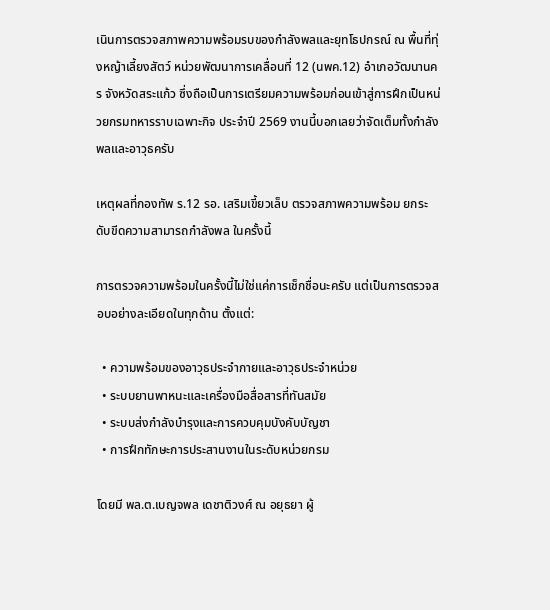เนินการตรวจสภาพความพร้อมรบของกำลังพลและยุทโธปกรณ์ ณ พื้นที่ทุ่งหญ้าเลี้ยงสัตว์ หน่วยพัฒนาการเคลื่อนที่ 12 (นพค.12) อำเภอวัฒนานคร จังหวัดสระแก้ว ซึ่งถือเป็นการเตรียมความพร้อมก่อนเข้าสู่การฝึกเป็นหน่วยกรมทหารราบเฉพาะกิจ ประจำปี 2569 งานนี้บอกเลยว่าจัดเต็มทั้งกำลังพลและอาวุธครับ

เหตุผลที่กองทัพ ร.12 รอ. เสริมเขี้ยวเล็บ ตรวจสภาพความพร้อม ยกระดับขีดความสามารถกำลังพล ในครั้งนี้

การตรวจความพร้อมในครั้งนี้ไม่ใช่แค่การเช็กชื่อนะครับ แต่เป็นการตรวจสอบอย่างละเอียดในทุกด้าน ตั้งแต่:

  • ความพร้อมของอาวุธประจำกายและอาวุธประจำหน่วย
  • ระบบยานพาหนะและเครื่องมือสื่อสารที่ทันสมัย
  • ระบบส่งกำลังบำรุงและการควบคุมบังคับบัญชา
  • การฝึกทักษะการประสานงานในระดับหน่วยกรม

โดยมี พล.ต.เบญจพล เดชาติวงศ์ ณ อยุธยา ผู้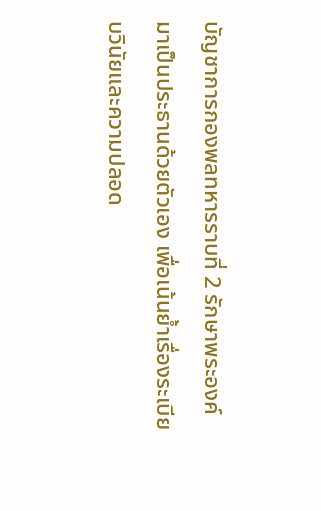บัญชาการกองพลทหารราบที่ 2 รักษาพระองค์ มาเป็นประธานด้วยตัวเอง เพื่อเน้นย้ำเรื่องระเบียบวินัยและความปลอด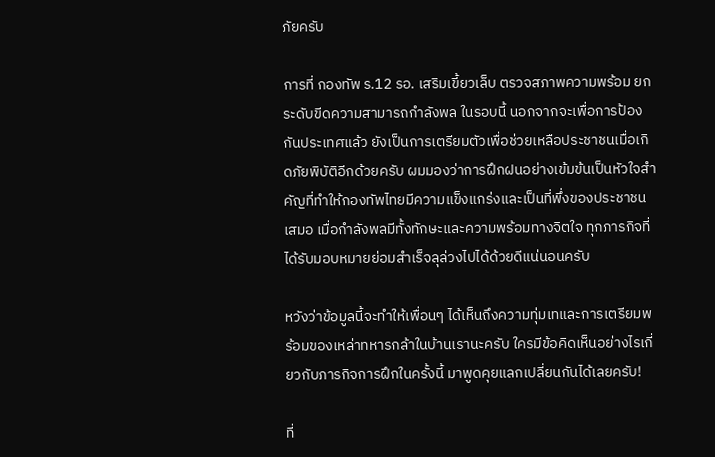ภัยครับ

การที่ กองทัพ ร.12 รอ. เสริมเขี้ยวเล็บ ตรวจสภาพความพร้อม ยกระดับขีดความสามารถกำลังพล ในรอบนี้ นอกจากจะเพื่อการป้องกันประเทศแล้ว ยังเป็นการเตรียมตัวเพื่อช่วยเหลือประชาชนเมื่อเกิดภัยพิบัติอีกด้วยครับ ผมมองว่าการฝึกฝนอย่างเข้มข้นเป็นหัวใจสำคัญที่ทำให้กองทัพไทยมีความแข็งแกร่งและเป็นที่พึ่งของประชาชนเสมอ เมื่อกำลังพลมีทั้งทักษะและความพร้อมทางจิตใจ ทุกภารกิจที่ได้รับมอบหมายย่อมสำเร็จลุล่วงไปได้ด้วยดีแน่นอนครับ

หวังว่าข้อมูลนี้จะทำให้เพื่อนๆ ได้เห็นถึงความทุ่มเทและการเตรียมพร้อมของเหล่าทหารกล้าในบ้านเรานะครับ ใครมีข้อคิดเห็นอย่างไรเกี่ยวกับภารกิจการฝึกในครั้งนี้ มาพูดคุยแลกเปลี่ยนกันได้เลยครับ!

ที่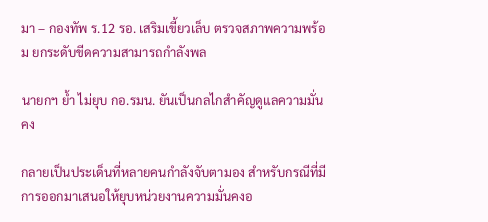มา – กองทัพ ร.12 รอ. เสริมเขี้ยวเล็บ ตรวจสภาพความพร้อม ยกระดับขีดความสามารถกำลังพล

นายกฯ ย้ำ ไม่ยุบ กอ.รมน. ยันเป็นกลไกสำคัญดูแลความมั่นคง

กลายเป็นประเด็นที่หลายคนกำลังจับตามอง สำหรับกรณีที่มีการออกมาเสนอให้ยุบหน่วยงานความมั่นคงอ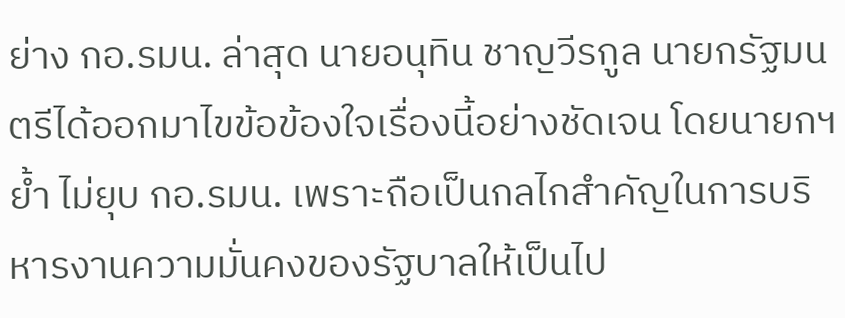ย่าง กอ.รมน. ล่าสุด นายอนุทิน ชาญวีรกูล นายกรัฐมนตรีได้ออกมาไขข้อข้องใจเรื่องนี้อย่างชัดเจน โดยนายกฯ ย้ำ ไม่ยุบ กอ.รมน. เพราะถือเป็นกลไกสำคัญในการบริหารงานความมั่นคงของรัฐบาลให้เป็นไป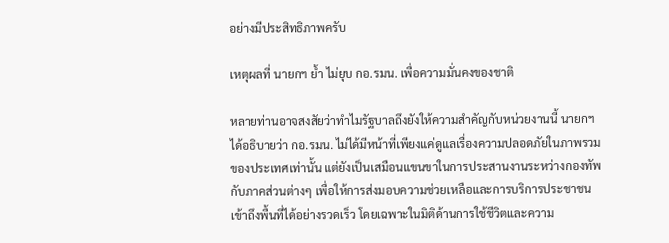อย่างมีประสิทธิภาพครับ

เหตุผลที่ นายกฯ ย้ำ ไม่ยุบ กอ.รมน. เพื่อความมั่นคงของชาติ

หลายท่านอาจสงสัยว่าทำไมรัฐบาลถึงยังให้ความสำคัญกับหน่วยงานนี้ นายกฯ ได้อธิบายว่า กอ.รมน. ไม่ได้มีหน้าที่เพียงแค่ดูแลเรื่องความปลอดภัยในภาพรวมของประเทศเท่านั้น แต่ยังเป็นเสมือนแขนขาในการประสานงานระหว่างกองทัพกับภาคส่วนต่างๆ เพื่อให้การส่งมอบความช่วยเหลือและการบริการประชาชนเข้าถึงพื้นที่ได้อย่างรวดเร็ว โดยเฉพาะในมิติด้านการใช้ชีวิตและความ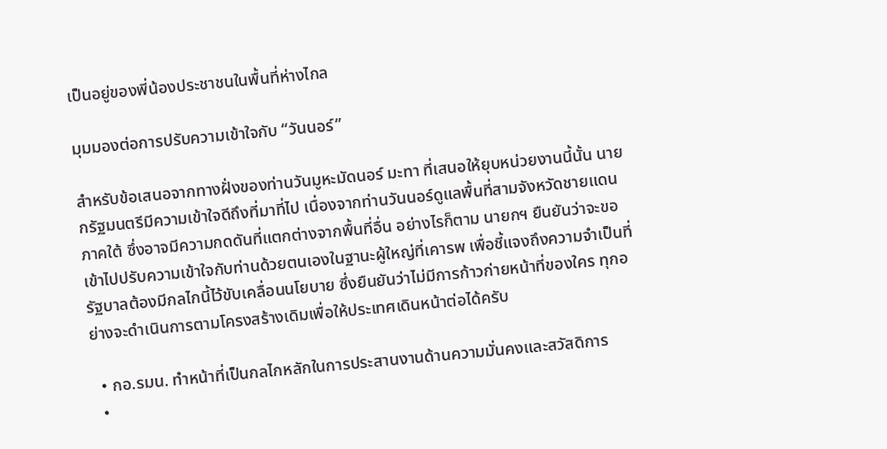เป็นอยู่ของพี่น้องประชาชนในพื้นที่ห่างไกล

มุมมองต่อการปรับความเข้าใจกับ “วันนอร์”

สำหรับข้อเสนอจากทางฝั่งของท่านวันมูหะมัดนอร์ มะทา ที่เสนอให้ยุบหน่วยงานนี้นั้น นายกรัฐมนตรีมีความเข้าใจดีถึงที่มาที่ไป เนื่องจากท่านวันนอร์ดูแลพื้นที่สามจังหวัดชายแดนภาคใต้ ซึ่งอาจมีความกดดันที่แตกต่างจากพื้นที่อื่น อย่างไรก็ตาม นายกฯ ยืนยันว่าจะขอเข้าไปปรับความเข้าใจกับท่านด้วยตนเองในฐานะผู้ใหญ่ที่เคารพ เพื่อชี้แจงถึงความจำเป็นที่รัฐบาลต้องมีกลไกนี้ไว้ขับเคลื่อนนโยบาย ซึ่งยืนยันว่าไม่มีการก้าวก่ายหน้าที่ของใคร ทุกอย่างจะดำเนินการตามโครงสร้างเดิมเพื่อให้ประเทศเดินหน้าต่อได้ครับ

  • กอ.รมน. ทำหน้าที่เป็นกลไกหลักในการประสานงานด้านความมั่นคงและสวัสดิการ
  •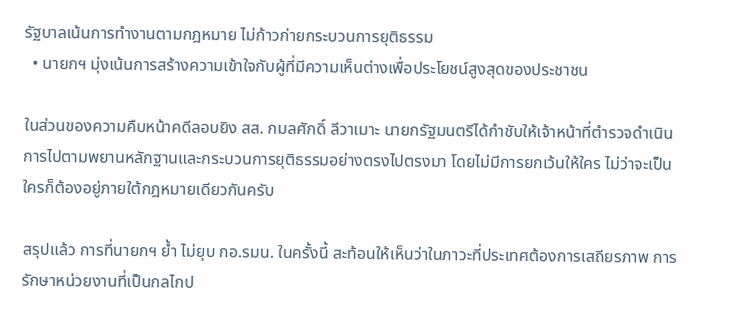รัฐบาลเน้นการทำงานตามกฎหมาย ไม่ก้าวก่ายกระบวนการยุติธรรม
  • นายกฯ มุ่งเน้นการสร้างความเข้าใจกับผู้ที่มีความเห็นต่างเพื่อประโยชน์สูงสุดของประชาชน

ในส่วนของความคืบหน้าคดีลอบยิง สส. กมลศักดิ์ ลีวาเมาะ นายกรัฐมนตรีได้กำชับให้เจ้าหน้าที่ตำรวจดำเนินการไปตามพยานหลักฐานและกระบวนการยุติธรรมอย่างตรงไปตรงมา โดยไม่มีการยกเว้นให้ใคร ไม่ว่าจะเป็นใครก็ต้องอยู่ภายใต้กฎหมายเดียวกันครับ

สรุปแล้ว การที่นายกฯ ย้ำ ไม่ยุบ กอ.รมน. ในครั้งนี้ สะท้อนให้เห็นว่าในภาวะที่ประเทศต้องการเสถียรภาพ การรักษาหน่วยงานที่เป็นกลไกป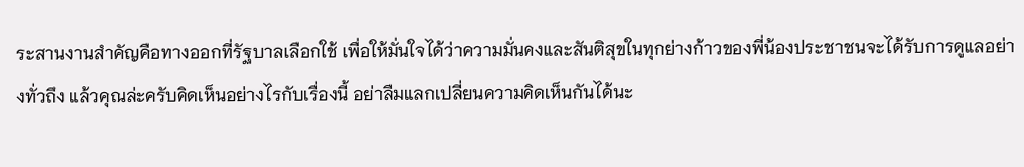ระสานงานสำคัญคือทางออกที่รัฐบาลเลือกใช้ เพื่อให้มั่นใจได้ว่าความมั่นคงและสันติสุขในทุกย่างก้าวของพี่น้องประชาชนจะได้รับการดูแลอย่างทั่วถึง แล้วคุณล่ะครับคิดเห็นอย่างไรกับเรื่องนี้ อย่าลืมแลกเปลี่ยนความคิดเห็นกันได้นะ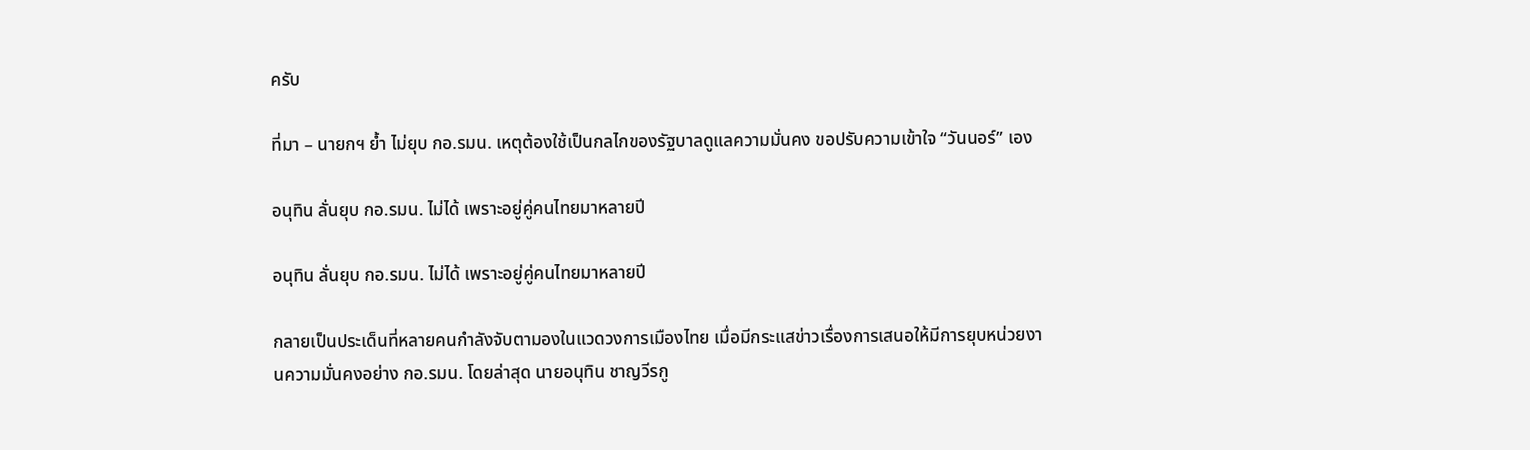ครับ

ที่มา – นายกฯ ย้ำ ไม่ยุบ กอ.รมน. เหตุต้องใช้เป็นกลไกของรัฐบาลดูแลความมั่นคง ขอปรับความเข้าใจ “วันนอร์” เอง

อนุทิน ลั่นยุบ กอ.รมน. ไม่ได้ เพราะอยู่คู่คนไทยมาหลายปี

อนุทิน ลั่นยุบ กอ.รมน. ไม่ได้ เพราะอยู่คู่คนไทยมาหลายปี

กลายเป็นประเด็นที่หลายคนกำลังจับตามองในแวดวงการเมืองไทย เมื่อมีกระแสข่าวเรื่องการเสนอให้มีการยุบหน่วยงานความมั่นคงอย่าง กอ.รมน. โดยล่าสุด นายอนุทิน ชาญวีรกู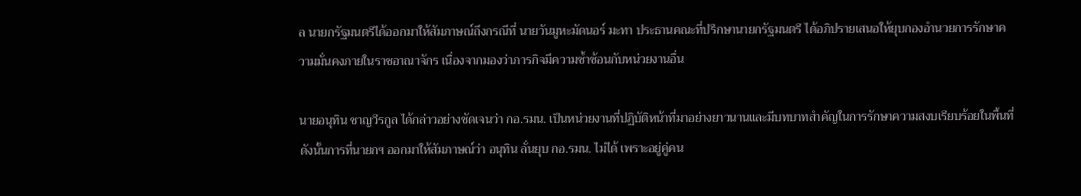ล นายกรัฐมนตรีได้ออกมาให้สัมภาษณ์ถึงกรณีที่ นายวันมูหะมัดนอร์ มะทา ประธานคณะที่ปรึกษานายกรัฐมนตรี ได้อภิปรายเสนอให้ยุบกองอำนวยการรักษาความมั่นคงภายในราชอาณาจักร เนื่องจากมองว่าภารกิจมีความซ้ำซ้อนกับหน่วยงานอื่น

นายอนุทิน ชาญวีรกูล ได้กล่าวอย่างชัดเจนว่า กอ.รมน. เป็นหน่วยงานที่ปฏิบัติหน้าที่มาอย่างยาวนานและมีบทบาทสำคัญในการรักษาความสงบเรียบร้อยในพื้นที่ ดังนั้นการที่นายกฯ ออกมาให้สัมภาษณ์ว่า อนุทิน ลั่นยุบ กอ.รมน. ไม่ได้ เพราะอยู่คู่คน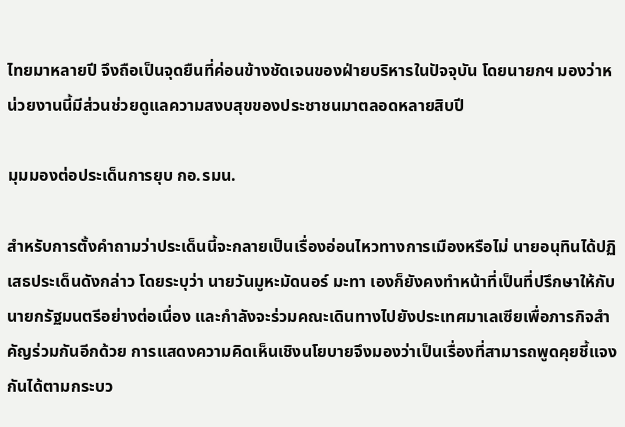ไทยมาหลายปี จึงถือเป็นจุดยืนที่ค่อนข้างชัดเจนของฝ่ายบริหารในปัจจุบัน โดยนายกฯ มองว่าหน่วยงานนี้มีส่วนช่วยดูแลความสงบสุขของประชาชนมาตลอดหลายสิบปี

มุมมองต่อประเด็นการยุบ กอ.รมน.

สำหรับการตั้งคำถามว่าประเด็นนี้จะกลายเป็นเรื่องอ่อนไหวทางการเมืองหรือไม่ นายอนุทินได้ปฏิเสธประเด็นดังกล่าว โดยระบุว่า นายวันมูหะมัดนอร์ มะทา เองก็ยังคงทำหน้าที่เป็นที่ปรึกษาให้กับนายกรัฐมนตรีอย่างต่อเนื่อง และกำลังจะร่วมคณะเดินทางไปยังประเทศมาเลเซียเพื่อภารกิจสำคัญร่วมกันอีกด้วย การแสดงความคิดเห็นเชิงนโยบายจึงมองว่าเป็นเรื่องที่สามารถพูดคุยชี้แจงกันได้ตามกระบว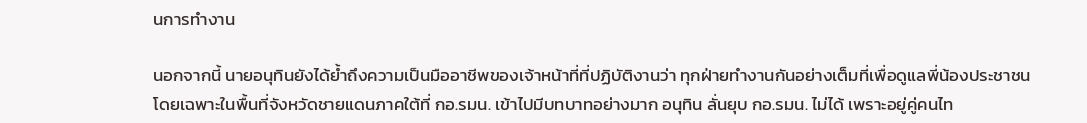นการทำงาน

นอกจากนี้ นายอนุทินยังได้ย้ำถึงความเป็นมืออาชีพของเจ้าหน้าที่ที่ปฏิบัติงานว่า ทุกฝ่ายทำงานกันอย่างเต็มที่เพื่อดูแลพี่น้องประชาชน โดยเฉพาะในพื้นที่จังหวัดชายแดนภาคใต้ที่ กอ.รมน. เข้าไปมีบทบาทอย่างมาก อนุทิน ลั่นยุบ กอ.รมน. ไม่ได้ เพราะอยู่คู่คนไท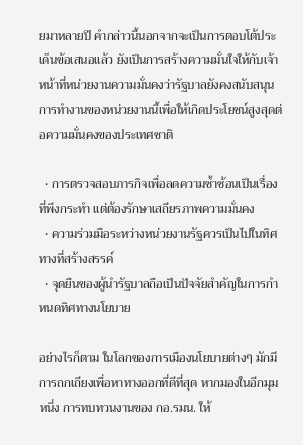ยมาหลายปี คำกล่าวนี้นอกจากจะเป็นการตอบโต้ประเด็นข้อเสนอแล้ว ยังเป็นการสร้างความมั่นใจให้กับเจ้าหน้าที่หน่วยงานความมั่นคงว่ารัฐบาลยังคงสนับสนุนการทำงานของหน่วยงานนี้เพื่อให้เกิดประโยชน์สูงสุดต่อความมั่นคงของประเทศชาติ

  • การตรวจสอบภารกิจเพื่อลดความซ้ำซ้อนเป็นเรื่องที่พึงกระทำ แต่ต้องรักษาเสถียรภาพความมั่นคง
  • ความร่วมมือระหว่างหน่วยงานรัฐควรเป็นไปในทิศทางที่สร้างสรรค์
  • จุดยืนของผู้นำรัฐบาลถือเป็นปัจจัยสำคัญในการกำหนดทิศทางนโยบาย

อย่างไรก็ตาม ในโลกของการเมืองนโยบายต่างๆ มักมีการถกเถียงเพื่อหาทางออกที่ดีที่สุด หากมองในอีกมุมหนึ่ง การทบทวนงานของ กอ.รมน. ให้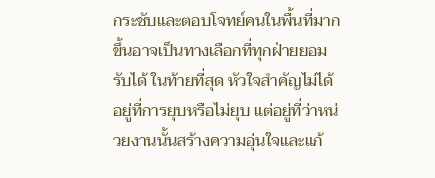กระชับและตอบโจทย์คนในพื้นที่มากขึ้นอาจเป็นทางเลือกที่ทุกฝ่ายยอมรับได้ ในท้ายที่สุด หัวใจสำคัญไม่ได้อยู่ที่การยุบหรือไม่ยุบ แต่อยู่ที่ว่าหน่วยงานนั้นสร้างความอุ่นใจและแก้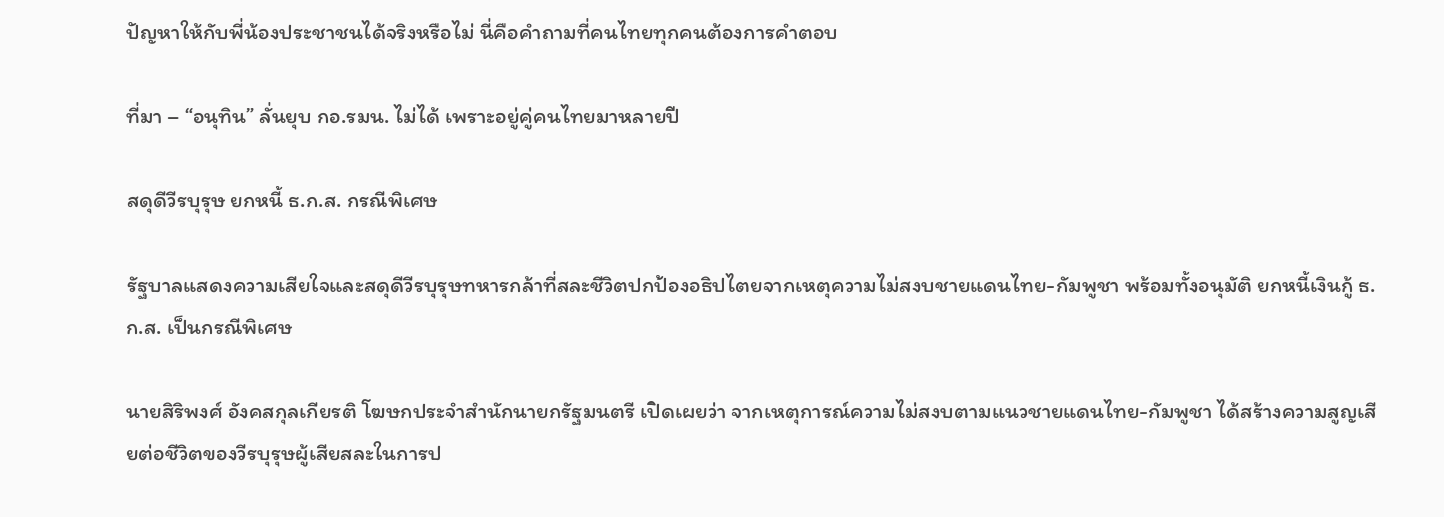ปัญหาให้กับพี่น้องประชาชนได้จริงหรือไม่ นี่คือคำถามที่คนไทยทุกคนต้องการคำตอบ

ที่มา – “อนุทิน” ลั่นยุบ กอ.รมน. ไม่ได้ เพราะอยู่คู่คนไทยมาหลายปี

สดุดีวีรบุรุษ ยกหนี้ ธ.ก.ส. กรณีพิเศษ

รัฐบาลแสดงความเสียใจและสดุดีวีรบุรุษทหารกล้าที่สละชีวิตปกป้องอธิปไตยจากเหตุความไม่สงบชายแดนไทย-กัมพูชา พร้อมทั้งอนุมัติ ยกหนี้เงินกู้ ธ.ก.ส. เป็นกรณีพิเศษ

นายสิริพงศ์ อังคสกุลเกียรติ โฆษกประจำสำนักนายกรัฐมนตรี เปิดเผยว่า จากเหตุการณ์ความไม่สงบตามแนวชายแดนไทย-กัมพูชา ได้สร้างความสูญเสียต่อชีวิตของวีรบุรุษผู้เสียสละในการป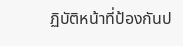ฏิบัติหน้าที่ป้องกันป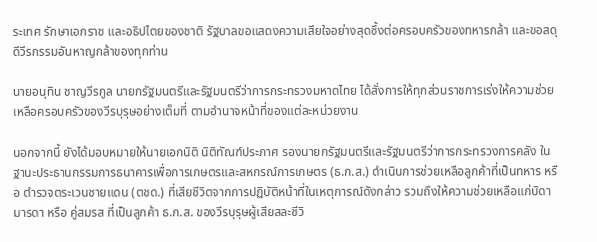ระเทศ รักษาเอกราช และอธิปไตยของชาติ รัฐบาลขอแสดงความเสียใจอย่างสุดซึ้งต่อครอบครัวของทหารกล้า และขอสดุดีวีรกรรมอันหาญกล้าของทุกท่าน

นายอนุทิน ชาญวีรกูล นายกรัฐมนตรีและรัฐมนตรีว่าการกระทรวงมหาดไทย ได้สั่งการให้ทุกส่วนราชการเร่งให้ความช่วยเหลือครอบครัวของวีรบุรุษอย่างเต็มที่ ตามอำนาจหน้าที่ของแต่ละหน่วยงาน

นอกจากนี้ ยังได้มอบหมายให้นายเอกนิติ นิติทัณฑ์ประภาศ รองนายกรัฐมนตรีและรัฐมนตรีว่าการกระทรวงการคลัง ในฐานะประธานกรรมการธนาคารเพื่อการเกษตรและสหกรณ์การเกษตร (ธ.ก.ส.) ดำเนินการช่วยเหลือลูกค้าที่เป็นทหาร หรือ ตำรวจตระเวนชายแดน (ตชด.) ที่เสียชีวิตจากการปฏิบัติหน้าที่ในเหตุการณ์ดังกล่าว รวมถึงให้ความช่วยเหลือแก่บิดา มารดา หรือ คู่สมรส ที่เป็นลูกค้า ธ.ก.ส. ของวีรบุรุษผู้เสียสละชีวิ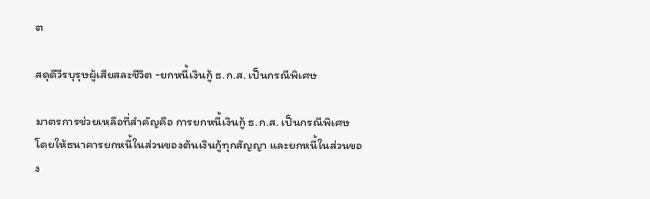ต

สดุดีวีรบุรุษผู้เสียสละชีวิต -ยกหนี้เงินกู้ ธ.ก.ส. เป็นกรณีพิเศษ

มาตรการช่วยเหลือที่สำคัญคือ การยกหนี้เงินกู้ ธ.ก.ส. เป็นกรณีพิเศษ โดยให้ธนาคารยกหนี้ในส่วนของต้นเงินกู้ทุกสัญญา และยกหนี้ในส่วนของ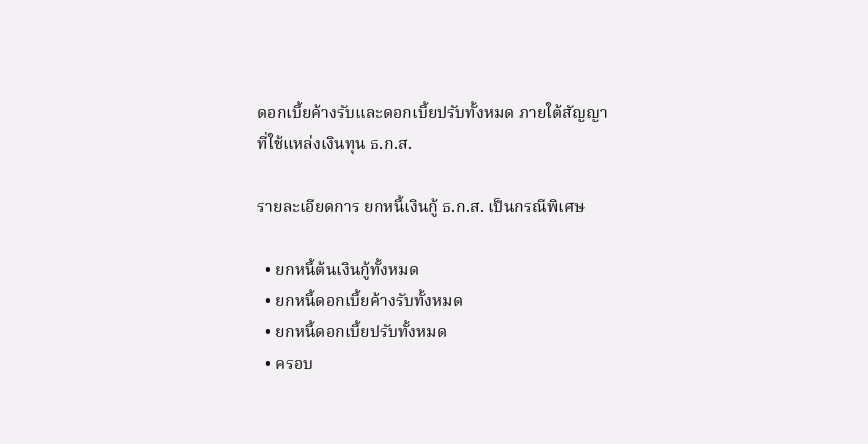ดอกเบี้ยค้างรับและดอกเบี้ยปรับทั้งหมด ภายใต้สัญญาที่ใช้แหล่งเงินทุน ธ.ก.ส.

รายละเอียดการ ยกหนี้เงินกู้ ธ.ก.ส. เป็นกรณีพิเศษ

  • ยกหนี้ต้นเงินกู้ทั้งหมด
  • ยกหนี้ดอกเบี้ยค้างรับทั้งหมด
  • ยกหนี้ดอกเบี้ยปรับทั้งหมด
  • ครอบ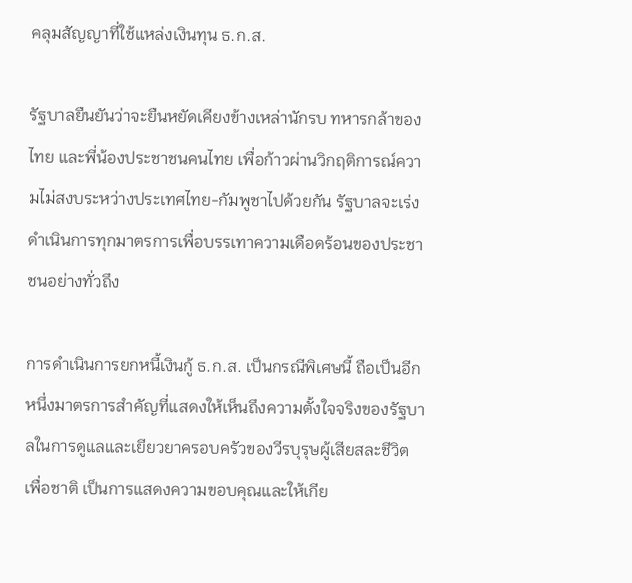คลุมสัญญาที่ใช้แหล่งเงินทุน ธ.ก.ส.

รัฐบาลยืนยันว่าจะยืนหยัดเคียงข้างเหล่านักรบ ทหารกล้าของไทย และพี่น้องประชาชนคนไทย เพื่อก้าวผ่านวิกฤติการณ์ความไม่สงบระหว่างประเทศไทย-กัมพูชาไปด้วยกัน รัฐบาลจะเร่งดำเนินการทุกมาตรการเพื่อบรรเทาความเดือดร้อนของประชาชนอย่างทั่วถึง

การดำเนินการยกหนี้เงินกู้ ธ.ก.ส. เป็นกรณีพิเศษนี้ ถือเป็นอีกหนึ่งมาตรการสำคัญที่แสดงให้เห็นถึงความตั้งใจจริงของรัฐบาลในการดูแลและเยียวยาครอบครัวของวีรบุรุษผู้เสียสละชีวิตเพื่อชาติ เป็นการแสดงความขอบคุณและให้เกีย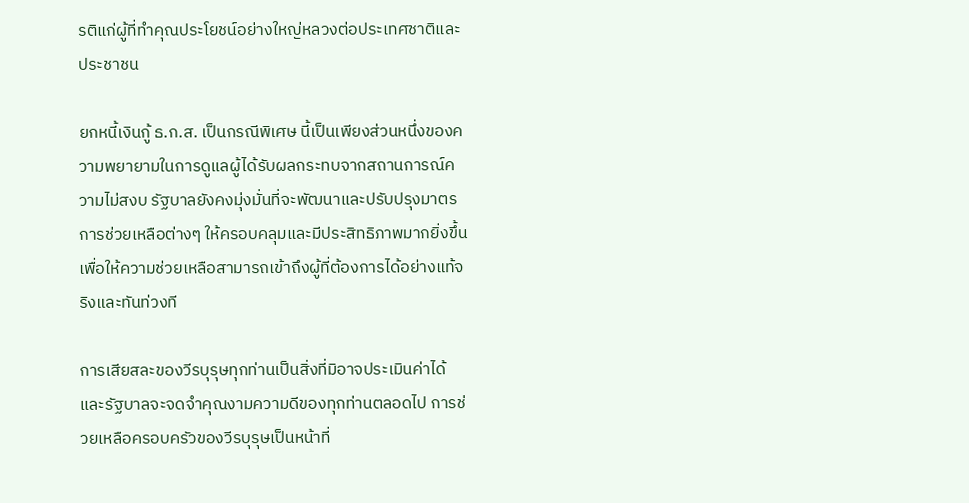รติแก่ผู้ที่ทำคุณประโยชน์อย่างใหญ่หลวงต่อประเทศชาติและประชาชน

ยกหนี้เงินกู้ ธ.ก.ส. เป็นกรณีพิเศษ นี้เป็นเพียงส่วนหนึ่งของความพยายามในการดูแลผู้ได้รับผลกระทบจากสถานการณ์ความไม่สงบ รัฐบาลยังคงมุ่งมั่นที่จะพัฒนาและปรับปรุงมาตรการช่วยเหลือต่างๆ ให้ครอบคลุมและมีประสิทธิภาพมากยิ่งขึ้น เพื่อให้ความช่วยเหลือสามารถเข้าถึงผู้ที่ต้องการได้อย่างแท้จริงและทันท่วงที

การเสียสละของวีรบุรุษทุกท่านเป็นสิ่งที่มิอาจประเมินค่าได้ และรัฐบาลจะจดจำคุณงามความดีของทุกท่านตลอดไป การช่วยเหลือครอบครัวของวีรบุรุษเป็นหน้าที่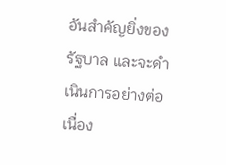อันสำคัญยิ่งของรัฐบาล และจะดำเนินการอย่างต่อเนื่อง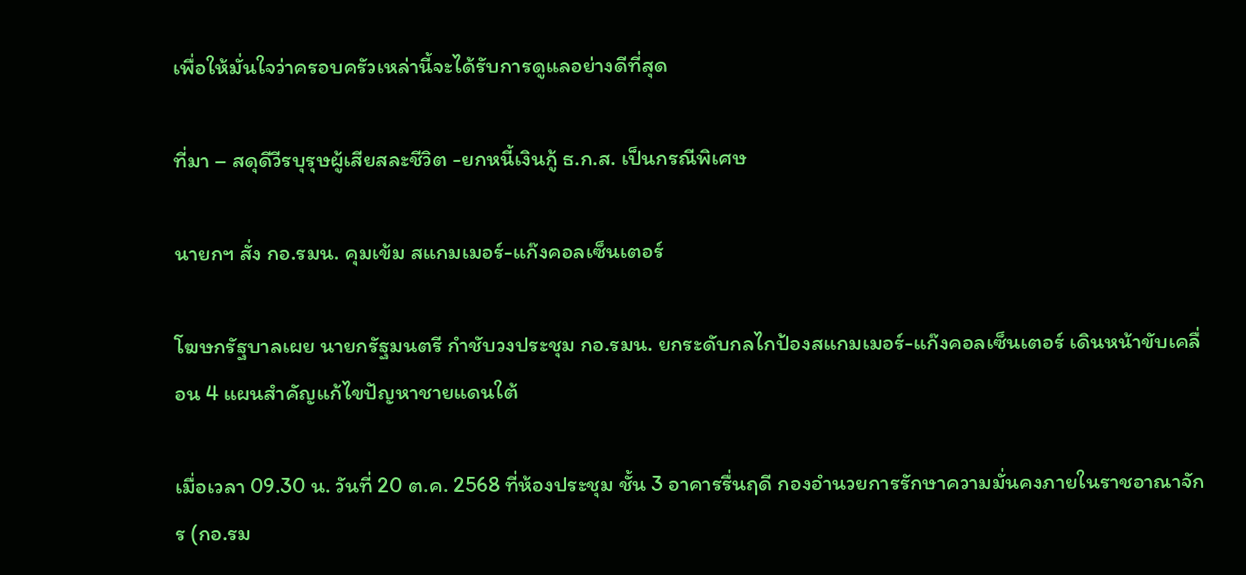เพื่อให้มั่นใจว่าครอบครัวเหล่านี้จะได้รับการดูแลอย่างดีที่สุด

ที่มา – สดุดีวีรบุรุษผู้เสียสละชีวิต -ยกหนี้เงินกู้ ธ.ก.ส. เป็นกรณีพิเศษ

นายกฯ สั่ง กอ.รมน. คุมเข้ม สแกมเมอร์-แก๊งคอลเซ็นเตอร์

โฆษกรัฐบาลเผย นายกรัฐมนตรี กำชับวงประชุม กอ.รมน. ยกระดับกลไกป้องสแกมเมอร์-แก๊งคอลเซ็นเตอร์ เดินหน้าขับเคลื่อน 4 แผนสำคัญแก้ไขปัญหาชายแดนใต้

เมื่อเวลา 09.30 น. วันที่ 20 ต.ค. 2568 ที่ห้องประชุม ชั้น 3 อาคารรื่นฤดี กองอำนวยการรักษาความมั่นคงภายในราชอาณาจักร (กอ.รม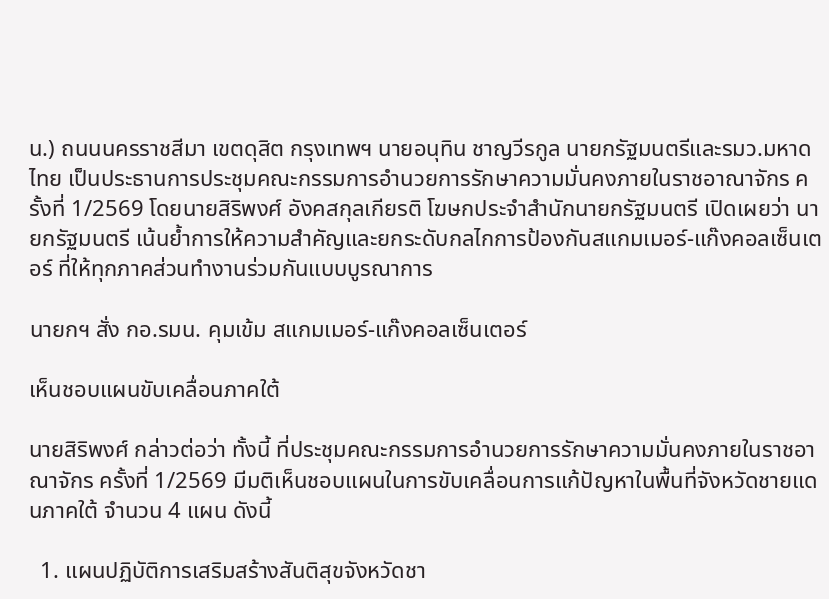น.) ถนนนครราชสีมา เขตดุสิต กรุงเทพฯ นายอนุทิน ชาญวีรกูล นายกรัฐมนตรีและรมว.มหาดไทย เป็นประธานการประชุมคณะกรรมการอำนวยการรักษาความมั่นคงภายในราชอาณาจักร ครั้งที่ 1/2569 โดยนายสิริพงศ์ อังคสกุลเกียรติ โฆษกประจำสำนักนายกรัฐมนตรี เปิดเผยว่า นายกรัฐมนตรี เน้นย้ำการให้ความสำคัญและยกระดับกลไกการป้องกันสแกมเมอร์-แก๊งคอลเซ็นเตอร์ ที่ให้ทุกภาคส่วนทำงานร่วมกันแบบบูรณาการ

นายกฯ สั่ง กอ.รมน. คุมเข้ม สแกมเมอร์-แก๊งคอลเซ็นเตอร์

เห็นชอบแผนขับเคลื่อนภาคใต้

นายสิริพงศ์ กล่าวต่อว่า ทั้งนี้ ที่ประชุมคณะกรรมการอำนวยการรักษาความมั่นคงภายในราชอาณาจักร ครั้งที่ 1/2569 มีมติเห็นชอบแผนในการขับเคลื่อนการแก้ปัญหาในพื้นที่จังหวัดชายแดนภาคใต้ จำนวน 4 แผน ดังนี้

  1. แผนปฏิบัติการเสริมสร้างสันติสุขจังหวัดชา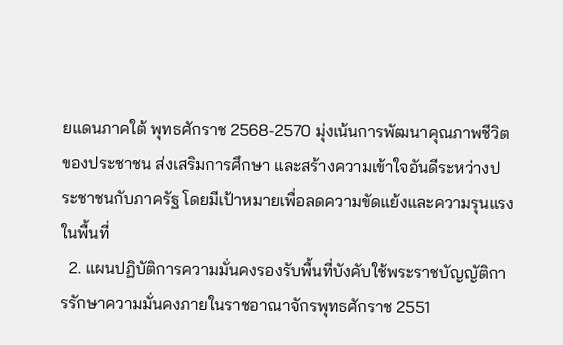ยแดนภาคใต้ พุทธศักราช 2568-2570 มุ่งเน้นการพัฒนาคุณภาพชีวิตของประชาชน ส่งเสริมการศึกษา และสร้างความเข้าใจอันดีระหว่างประชาชนกับภาครัฐ โดยมีเป้าหมายเพื่อลดความขัดแย้งและความรุนแรงในพื้นที่
  2. แผนปฏิบัติการความมั่นคงรองรับพื้นที่บังคับใช้พระราชบัญญัติการรักษาความมั่นคงภายในราชอาณาจักรพุทธศักราช 2551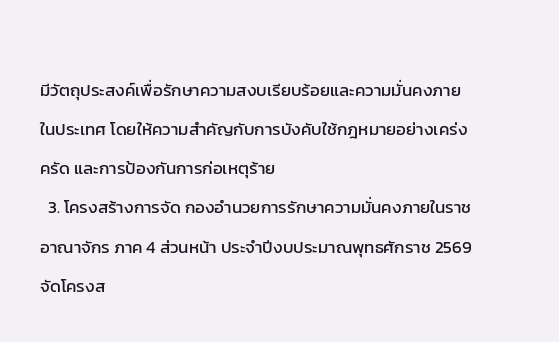มีวัตถุประสงค์เพื่อรักษาความสงบเรียบร้อยและความมั่นคงภายในประเทศ โดยให้ความสำคัญกับการบังคับใช้กฎหมายอย่างเคร่งครัด และการป้องกันการก่อเหตุร้าย
  3. โครงสร้างการจัด กองอำนวยการรักษาความมั่นคงภายในราชอาณาจักร ภาค 4 ส่วนหน้า ประจำปีงบประมาณพุทธศักราช 2569 จัดโครงส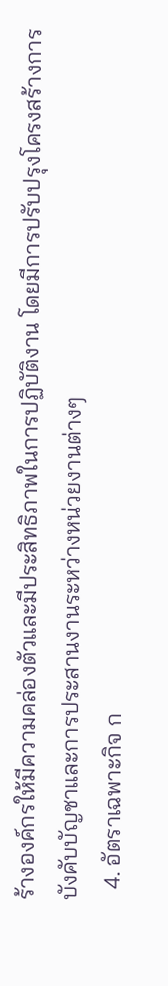ร้างองค์กรให้มีความคล่องตัวและมีประสิทธิภาพในการปฏิบัติงาน โดยมีการปรับปรุงโครงสร้างการบังคับบัญชาและการประสานงานระหว่างหน่วยงานต่างๆ
  4. อัตราเฉพาะกิจ ก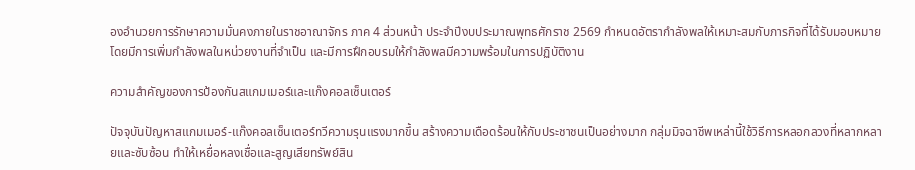องอำนวยการรักษาความมั่นคงภายในราชอาณาจักร ภาค 4 ส่วนหน้า ประจำปีงบประมาณพุทธศักราช 2569 กำหนดอัตรากำลังพลให้เหมาะสมกับภารกิจที่ได้รับมอบหมาย โดยมีการเพิ่มกำลังพลในหน่วยงานที่จำเป็น และมีการฝึกอบรมให้กำลังพลมีความพร้อมในการปฏิบัติงาน

ความสำคัญของการป้องกันสแกมเมอร์และแก๊งคอลเซ็นเตอร์

ปัจจุบันปัญหาสแกมเมอร์-แก๊งคอลเซ็นเตอร์ทวีความรุนแรงมากขึ้น สร้างความเดือดร้อนให้กับประชาชนเป็นอย่างมาก กลุ่มมิจฉาชีพเหล่านี้ใช้วิธีการหลอกลวงที่หลากหลายและซับซ้อน ทำให้เหยื่อหลงเชื่อและสูญเสียทรัพย์สิน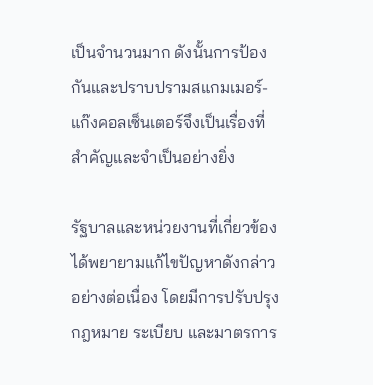เป็นจำนวนมาก ดังนั้นการป้องกันและปราบปรามสแกมเมอร์-แก๊งคอลเซ็นเตอร์จึงเป็นเรื่องที่สำคัญและจำเป็นอย่างยิ่ง

รัฐบาลและหน่วยงานที่เกี่ยวข้องได้พยายามแก้ไขปัญหาดังกล่าวอย่างต่อเนื่อง โดยมีการปรับปรุงกฎหมาย ระเบียบ และมาตรการ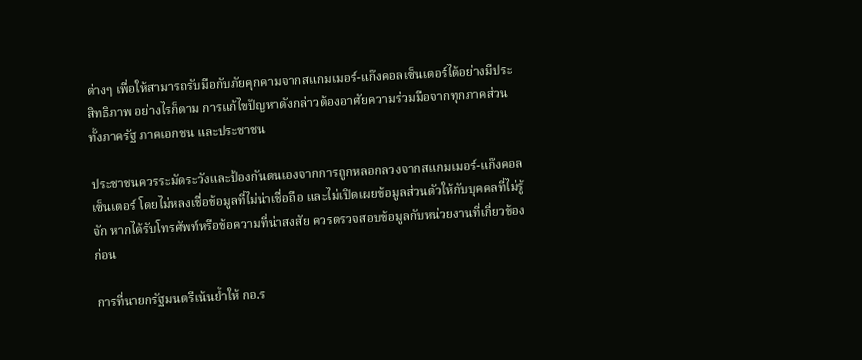ต่างๆ เพื่อให้สามารถรับมือกับภัยคุกคามจากสแกมเมอร์-แก๊งคอลเซ็นเตอร์ได้อย่างมีประสิทธิภาพ อย่างไรก็ตาม การแก้ไขปัญหาดังกล่าวต้องอาศัยความร่วมมือจากทุกภาคส่วน ทั้งภาครัฐ ภาคเอกชน และประชาชน

ประชาชนควรระมัดระวังและป้องกันตนเองจากการถูกหลอกลวงจากสแกมเมอร์-แก๊งคอลเซ็นเตอร์ โดยไม่หลงเชื่อข้อมูลที่ไม่น่าเชื่อถือ และไม่เปิดเผยข้อมูลส่วนตัวให้กับบุคคลที่ไม่รู้จัก หากได้รับโทรศัพท์หรือข้อความที่น่าสงสัย ควรตรวจสอบข้อมูลกับหน่วยงานที่เกี่ยวข้องก่อน

การที่นายกรัฐมนตรีเน้นย้ำให้ กอ.ร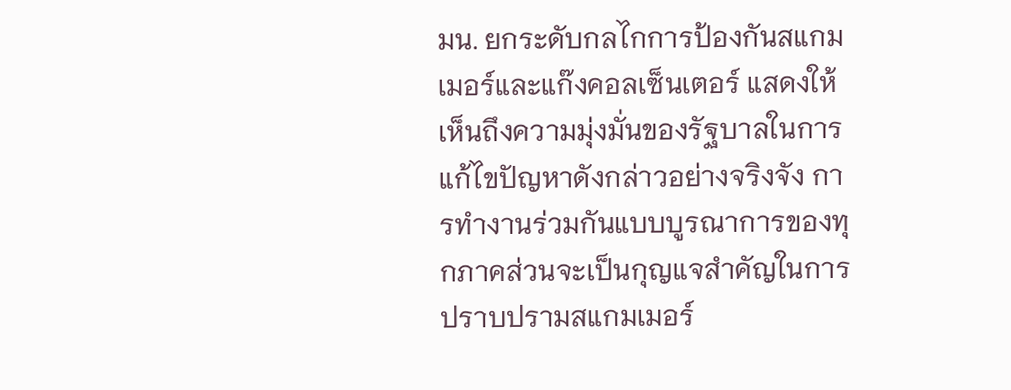มน. ยกระดับกลไกการป้องกันสแกมเมอร์และแก๊งคอลเซ็นเตอร์ แสดงให้เห็นถึงความมุ่งมั่นของรัฐบาลในการแก้ไขปัญหาดังกล่าวอย่างจริงจัง การทำงานร่วมกันแบบบูรณาการของทุกภาคส่วนจะเป็นกุญแจสำคัญในการปราบปรามสแกมเมอร์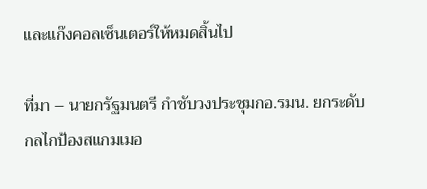และแก๊งคอลเซ็นเตอร์ให้หมดสิ้นไป

ที่มา – นายกรัฐมนตรี กำชับวงประชุมกอ.รมน. ยกระดับกลไกป้องสแกมเมอ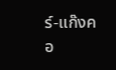ร์-แก๊งคอ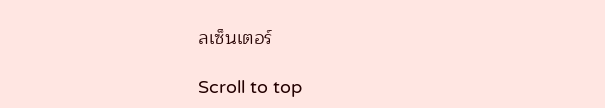ลเซ็นเตอร์

Scroll to top